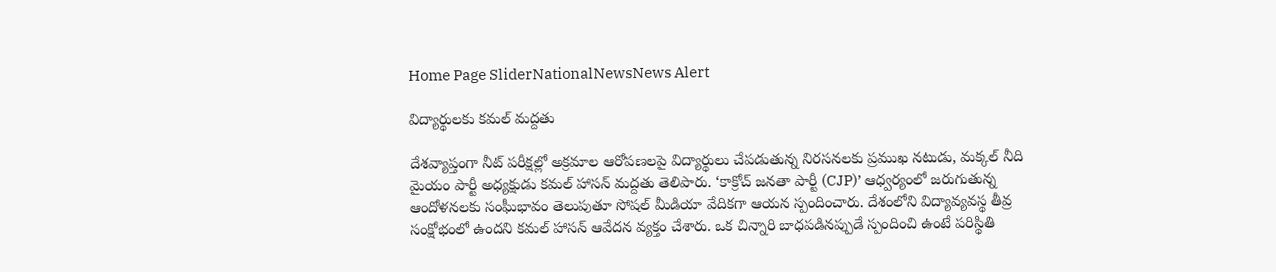Home Page SliderNationalNewsNews Alert

విద్యార్థులకు కమల్ మద్దతు

దేశవ్యాప్తంగా నీట్ పరీక్షల్లో అక్రమాల ఆరోపణలపై విద్యార్థులు చేపడుతున్న నిరసనలకు ప్రముఖ నటుడు, మక్కల్ నీది మైయం పార్టీ అధ్యక్షుడు కమల్ హాసన్ మద్దతు తెలిపారు. ‘కాక్రోచ్ జనతా పార్టీ (CJP)’ ఆధ్వర్యంలో జరుగుతున్న ఆందోళనలకు సంఘీభావం తెలుపుతూ సోషల్ మీడియా వేదికగా ఆయన స్పందించారు. దేశంలోని విద్యావ్యవస్థ తీవ్ర సంక్షోభంలో ఉందని కమల్ హాసన్ ఆవేదన వ్యక్తం చేశారు. ఒక చిన్నారి బాధపడినప్పుడే స్పందించి ఉంటే పరిస్థితి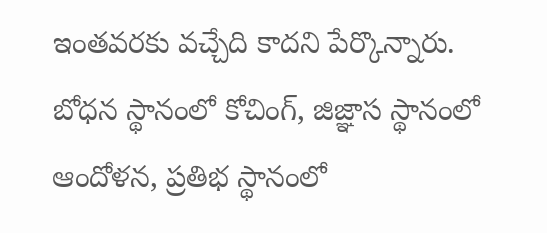ఇంతవరకు వచ్చేది కాదని పేర్కొన్నారు. బోధన స్థానంలో కోచింగ్, జిజ్ఞాస స్థానంలో ఆందోళన, ప్రతిభ స్థానంలో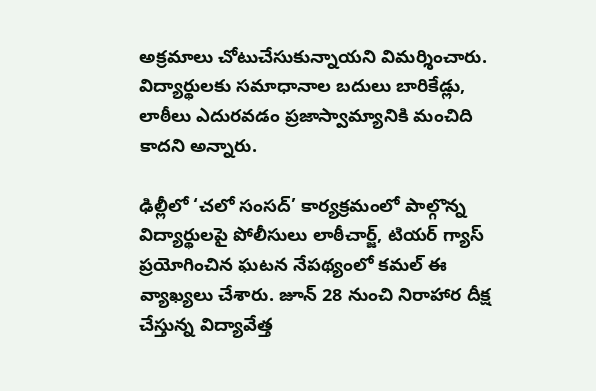అక్రమాలు చోటుచేసుకున్నాయని విమర్శించారు. విద్యార్థులకు సమాధానాల బదులు బారికేడ్లు, లాఠీలు ఎదురవడం ప్రజాస్వామ్యానికి మంచిది కాదని అన్నారు.

ఢిల్లీలో ‘చలో సంసద్’ కార్యక్రమంలో పాల్గొన్న విద్యార్థులపై పోలీసులు లాఠీచార్జ్, టియర్ గ్యాస్ ప్రయోగించిన ఘటన నేపథ్యంలో కమల్ ఈ వ్యాఖ్యలు చేశారు. జూన్ 28 నుంచి నిరాహార దీక్ష చేస్తున్న విద్యావేత్త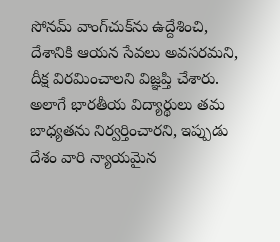సోనమ్ వాంగ్‌చుక్‌ను ఉద్దేశించి, దేశానికి ఆయన సేవలు అవసరమని, దీక్ష విరమించాలని విజ్ఞప్తి చేశారు. అలాగే భారతీయ విద్యార్థులు తమ బాధ్యతను నిర్వర్తించారని, ఇప్పుడు దేశం వారి న్యాయమైన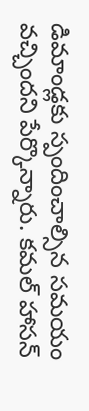డిమాండ్లకు స్పందించాల్సిన సమయం వచ్చిందని పేర్కొన్నారు. కమల్ హాసన్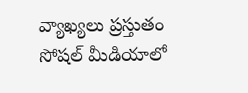వ్యాఖ్యలు ప్రస్తుతం సోషల్ మీడియాలో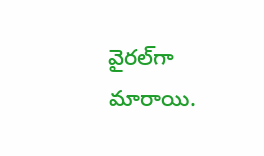వైరల్‌గా మారాయి.